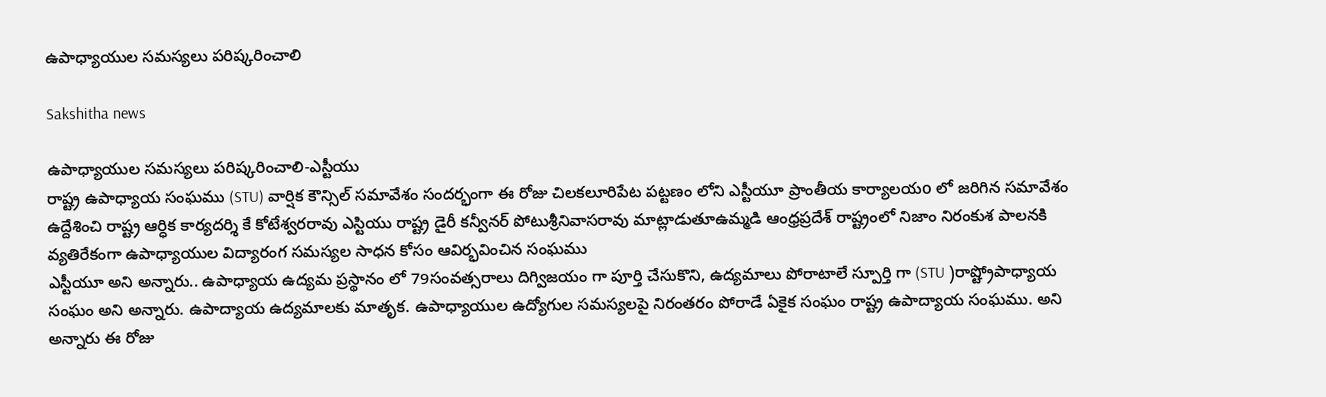ఉపాధ్యాయుల సమస్యలు పరిష్కరించాలి

Sakshitha news

ఉపాధ్యాయుల సమస్యలు పరిష్కరించాలి-ఎస్టీయు
రాష్ట్ర ఉపాధ్యాయ సంఘము (STU) వార్షిక కౌన్సిల్ సమావేశం సందర్భంగా ఈ రోజు చిలకలూరిపేట పట్టణం లోని ఎస్టీయూ ప్రాంతీయ కార్యాలయo లో జరిగిన సమావేశం ఉద్దేశించి రాష్ట్ర ఆర్ధిక కార్యదర్శి కే కోటేశ్వరరావు ఎస్టియు రాష్ట్ర డైరీ కన్వీనర్ పోటుశ్రీనివాసరావు మాట్లాడుతూఉమ్మడి ఆంధ్రప్రదేశ్ రాష్ట్రంలో నిజాం నిరంకుశ పాలనకి వ్యతిరేకంగా ఉపాధ్యాయుల విద్యారంగ సమస్యల సాధన కోసం ఆవిర్భవించిన సంఘము
ఎస్టీయూ అని అన్నారు.. ఉపాధ్యాయ ఉద్యమ ప్రస్థానం లో 79సంవత్సరాలు దిగ్విజయం గా పూర్తి చేసుకొని, ఉద్యమాలు పోరాటాలే స్పూర్తి గా (STU )రాష్ట్రోపాధ్యాయ సంఘం అని అన్నారు. ఉపాద్యాయ ఉద్యమాలకు మాతృక. ఉపాధ్యాయుల ఉద్యోగుల సమస్యలపై నిరంతరం పోరాడే ఏకైక సంఘం రాష్ట్ర ఉపాద్యాయ సంఘము. అని అన్నారు ఈ రోజు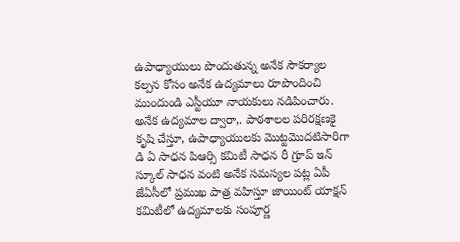ఉపాధ్యాయులు పొందుతున్న అనేక సౌకర్యాల కల్పన కోసం అనేక ఉద్యమాలు రూపొందించి ముందుండి ఎస్టీయూ నాయకులు నడిపించారు. అనేక ఉద్యమాల ద్వారా,. పాఠశాలల పరిరక్షణకై కృషి చేస్తూ, ఉపాధ్యాయులకు మొట్టమొదటిసారిగా డి ఏ సాధన పిఆర్సి కమిటీ సాధన రీ గ్రూప్ ఇన్ స్కూల్ సాధన వంటి అనేక సమస్యల పట్ల ఏపీ జేఏసీలో ప్రముఖ పాత్ర వహిస్తూ జాయింట్ యాక్షన్ కమిటీలో ఉద్యమాలకు సంపూర్ణ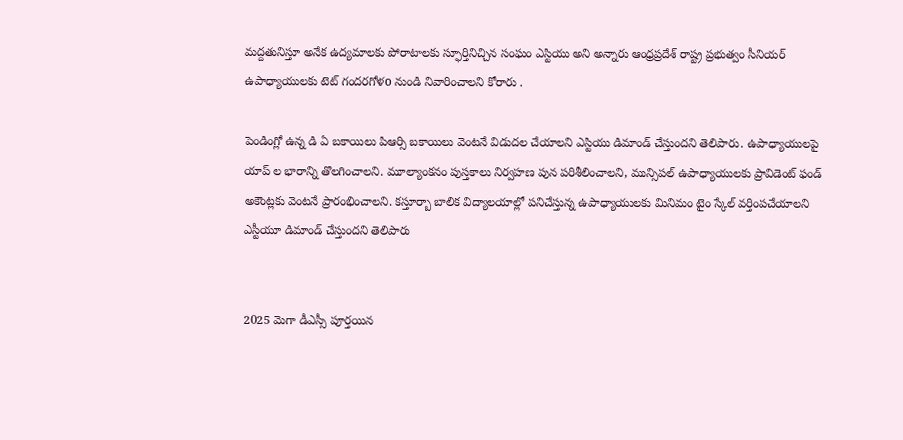మద్దతునిస్తూ అనేక ఉద్యమాలకు పోరాటాలకు స్ఫూర్తినిచ్చిన సంఘం ఎస్టియు అని అన్నారు ఆంధ్రప్రదేశ్ రాష్ట్ర ప్రభుత్వం సీనియర్ ఉపాధ్యాయులకు టెట్ గందరగోళo నుండి నివారించాలని కోరారు .

పెండింగ్లో ఉన్న డి ఏ బకాయిలు పిఆర్సి బకాయిలు వెంటనే విడుదల చేయాలని ఎస్టియు డిమాండ్ చేస్తుందని తెలిపారు. ఉపాధ్యాయులపై యాప్ ల భారాన్ని తొలగించాలని. మూల్యాంకనం పుస్తకాలు నిర్వహణ పున పరిశీలించాలని, మున్సిపల్ ఉపాధ్యాయులకు ప్రావిడెంట్ ఫండ్ అకౌంట్లకు వెంటనే ప్రారంభించాలని. కస్తూర్బా బాలిక విద్యాలయాల్లో పనిచేస్తున్న ఉపాధ్యాయులకు మినిమం టైం స్కేల్ వర్తింపచేయాలని ఎస్టీయూ డిమాండ్ చేస్తుందని తెలిపారు


2025 మెగా డీఎస్సీ పూర్తయిన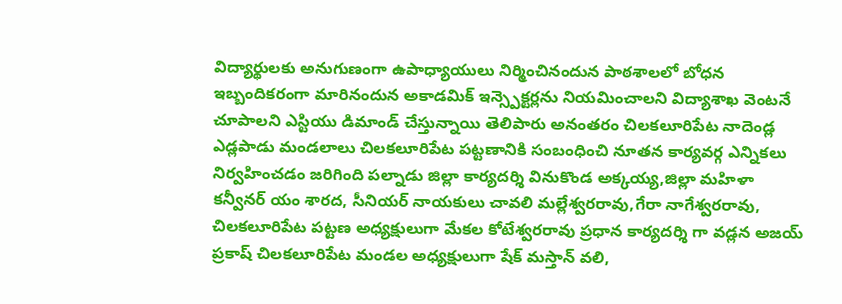విద్యార్థులకు అనుగుణంగా ఉపాధ్యాయులు నిర్మించినందున పాఠశాలలో బోధన ఇబ్బందికరంగా మారినందున అకాడమిక్ ఇన్స్పెక్టర్లను నియమించాలని విద్యాశాఖ వెంటనే చూపాలని ఎస్టియు డిమాండ్ చేస్తున్నాయి తెలిపారు అనంతరం చిలకలూరిపేట నాదెండ్ల ఎడ్లపాడు మండలాలు చిలకలూరిపేట పట్టణానికి సంబంధించి నూతన కార్యవర్గ ఎన్నికలు నిర్వహించడం జరిగింది పల్నాడు జిల్లా కార్యదర్శి వినుకొండ అక్కయ్య,జిల్లా మహిళా కన్వీనర్ యం శారద, సీనియర్ నాయకులు చావలి మల్లేశ్వరరావు,గేరా నాగేశ్వరరావు, చిలకలూరిపేట పట్టణ అధ్యక్షులుగా మేకల కోటేశ్వరరావు ప్రధాన కార్యదర్శి గా వడ్లన అజయ్ ప్రకాష్ చిలకలూరిపేట మండల అధ్యక్షులుగా షేక్ మస్తాన్ వలి,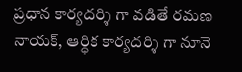ప్రధాన కార్యదర్శి గా వడితే రమణ నాయక్, ఆర్ధిక కార్యదర్శి గా నూనె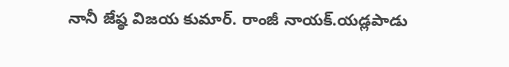నానీ జేష్ఠ విజయ కుమార్. రాంజీ నాయక్.యడ్లపాడు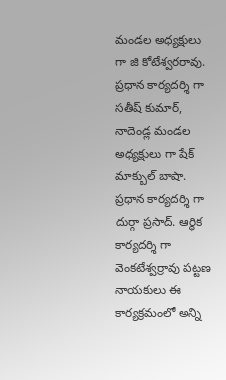మండల అధ్యక్షులు గా జి కోటేశ్వరరావు. ప్రధాన కార్యదర్శి గా సతీష్ కుమార్, నాదెండ్ల మండల అధ్యక్షులు గా షేక్ మాక్బుల్ బాషా. ప్రధాన కార్యదర్శి గా దుర్గా ప్రసాద్. ఆర్ధిక కార్యదర్శి గా వెంకటేశ్వర్రావు పట్టణ నాయకులు ఈ కార్యక్రమంలో అన్ని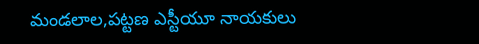మండలాల,పట్టణ ఎస్టీయూ నాయకులు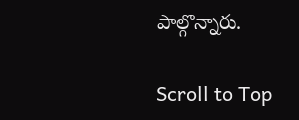పాల్గొన్నారు.

Scroll to Top